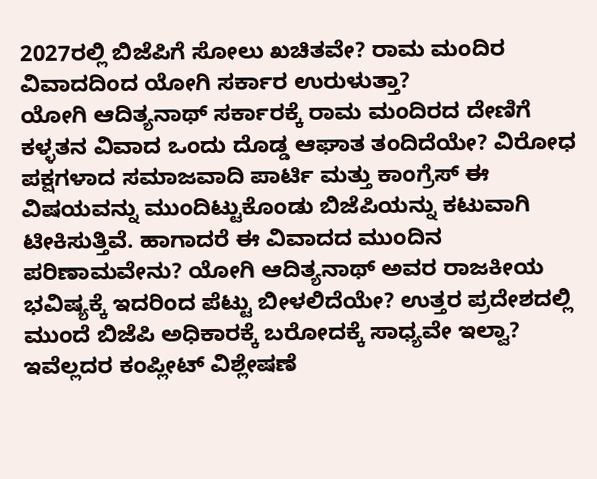2027ರಲ್ಲಿ ಬಿಜೆಪಿಗೆ ಸೋಲು ಖಚಿತವೇ? ರಾಮ ಮಂದಿರ ವಿವಾದದಿಂದ ಯೋಗಿ ಸರ್ಕಾರ ಉರುಳುತ್ತಾ?
ಯೋಗಿ ಆದಿತ್ಯನಾಥ್ ಸರ್ಕಾರಕ್ಕೆ ರಾಮ ಮಂದಿರದ ದೇಣಿಗೆ ಕಳ್ಳತನ ವಿವಾದ ಒಂದು ದೊಡ್ಡ ಆಘಾತ ತಂದಿದೆಯೇ? ವಿರೋಧ ಪಕ್ಷಗಳಾದ ಸಮಾಜವಾದಿ ಪಾರ್ಟಿ ಮತ್ತು ಕಾಂಗ್ರೆಸ್ ಈ ವಿಷಯವನ್ನು ಮುಂದಿಟ್ಟುಕೊಂಡು ಬಿಜೆಪಿಯನ್ನು ಕಟುವಾಗಿ ಟೀಕಿಸುತ್ತಿವೆ. ಹಾಗಾದರೆ ಈ ವಿವಾದದ ಮುಂದಿನ ಪರಿಣಾಮವೇನು? ಯೋಗಿ ಆದಿತ್ಯನಾಥ್ ಅವರ ರಾಜಕೀಯ ಭವಿಷ್ಯಕ್ಕೆ ಇದರಿಂದ ಪೆಟ್ಟು ಬೀಳಲಿದೆಯೇ? ಉತ್ತರ ಪ್ರದೇಶದಲ್ಲಿ ಮುಂದೆ ಬಿಜೆಪಿ ಅಧಿಕಾರಕ್ಕೆ ಬರೋದಕ್ಕೆ ಸಾಧ್ಯವೇ ಇಲ್ವಾ? ಇವೆಲ್ಲದರ ಕಂಪ್ಲೀಟ್ ವಿಶ್ಲೇಷಣೆ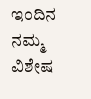ಇಂದಿನ ನಮ್ಮ ವಿಶೇಷ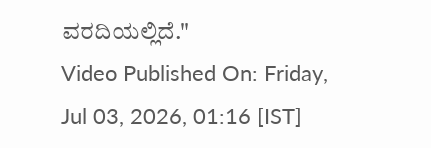ವರದಿಯಲ್ಲಿದೆ."
Video Published On: Friday, Jul 03, 2026, 01:16 [IST]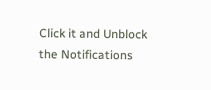Click it and Unblock the Notifications